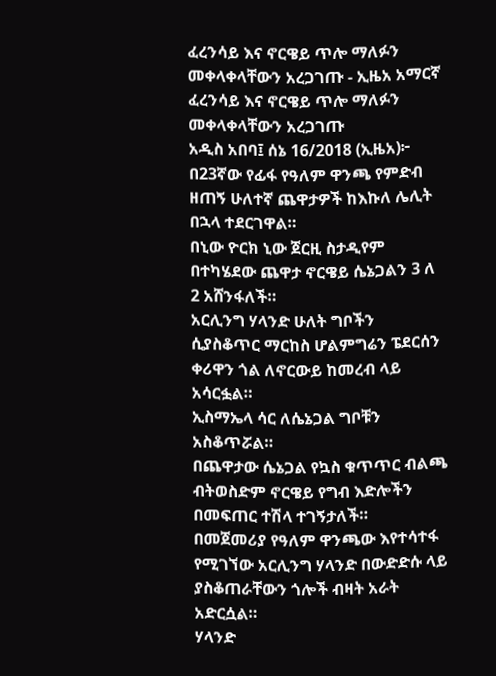ፈረንሳይ እና ኖርዌይ ጥሎ ማለፉን መቀላቀላቸውን አረጋገጡ - ኢዜአ አማርኛ
ፈረንሳይ እና ኖርዌይ ጥሎ ማለፉን መቀላቀላቸውን አረጋገጡ
አዲስ አበባ፤ ሰኔ 16/2018 (ኢዜአ)፦ በ23ኛው የፊፋ የዓለም ዋንጫ የምድብ ዘጠኝ ሁለተኛ ጨዋታዎች ከእኩለ ሌሊት በኋላ ተደርገዋል።
በኒው ዮርክ ኒው ጀርዚ ስታዲየም በተካሄደው ጨዋታ ኖርዌይ ሴኔጋልን 3 ለ 2 አሸንፋለች።
አርሊንግ ሃላንድ ሁለት ግቦችን ሲያስቆጥር ማርከስ ሆልምግሬን ፔደርሰን ቀሪዋን ጎል ለኖርውይ ከመረብ ላይ አሳርፏል።
ኢስማኤላ ሳር ለሴኔጋል ግቦቹን አስቆጥሯል።
በጨዋታው ሴኔጋል የኳስ ቁጥጥር ብልጫ ብትወስድም ኖርዌይ የግብ እድሎችን በመፍጠር ተሽላ ተገኝታለች።
በመጀመሪያ የዓለም ዋንጫው እየተሳተፋ የሚገኘው አርሊንግ ሃላንድ በውድድሱ ላይ ያስቆጠራቸውን ጎሎች ብዛት አራት አድርሷል።
ሃላንድ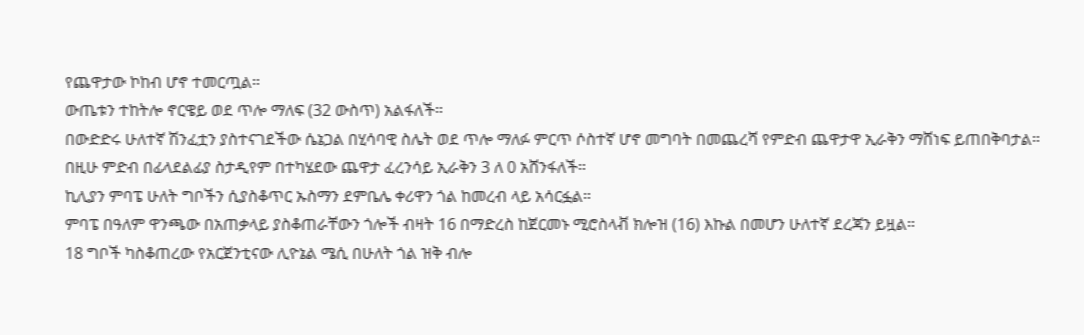የጨዋታው ኮከብ ሆኖ ተመርጧል።
ውጤቱን ተከትሎ ኖርዌይ ወደ ጥሎ ማለፍ (32 ውስጥ) አልፋለች።
በውድድሩ ሁለተኛ ሽንፈቷን ያስተናገደችው ሴኔጋል በሂሳባዊ ስሌት ወደ ጥሎ ማለፉ ምርጥ ሶስተኛ ሆኖ መግባት በመጨረሻ የምድብ ጨዋታዋ ኢራቅን ማሸነፍ ይጠበቅባታል።
በዚሁ ምድብ በፊላደልፊያ ስታዲየም በተካሄደው ጨዋታ ፈረንሳይ ኢራቅን 3 ለ 0 አሸንፋለች።
ኪሊያን ምባፔ ሁለት ግቦችን ሲያስቆጥር ኡስማን ደምቤሌ ቀሪዋን ጎል ከመረብ ላይ አሳርፏል።
ምባፔ በዓለም ዋንጫው በአጠቃላይ ያስቆጠራቸውን ጎሎች ብዛት 16 በማድረስ ከጀርመኑ ሚሮስላቭ ክሎዝ (16) እኩል በመሆን ሁለተኛ ደረጃን ይዟል።
18 ግቦች ካስቆጠረው የአርጀንቲናው ሊዮኔል ሜሲ በሁለት ጎል ዝቅ ብሎ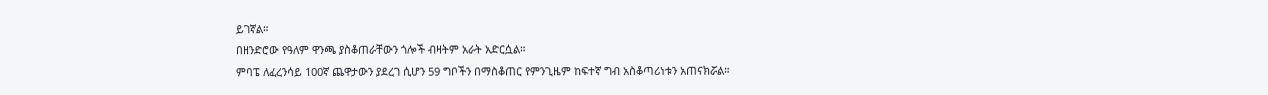ይገኛል።
በዘንድሮው የዓለም ዋንጫ ያስቆጠራቸውን ጎሎች ብዛትም አራት አድርሷል።
ምባፔ ለፈረንሳይ 100ኛ ጨዋታውን ያደረገ ሲሆን 59 ግቦችን በማስቆጠር የምንጊዜም ከፍተኛ ግብ አስቆጣሪነቱን አጠናክሯል።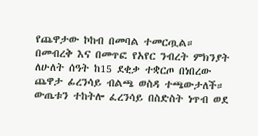የጨዋታው ኮከብ በመባል ተመርጧል።
በመብረቅ እና በመጥፎ የአየር ንብረት ምክንያት ለሁለት ሰዓት ከ15 ደቂቃ ተቋርጦ በነበረው ጨዋታ ፊረንሳይ ብልጫ ወስዳ ተጫውታለች።
ውጤቱን ተከትሎ ፈረንሳይ በስድስት ነጥብ ወደ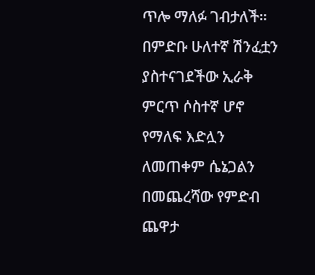ጥሎ ማለፉ ገብታለች።
በምድቡ ሁለተኛ ሽንፈቷን ያስተናገደችው ኢራቅ ምርጥ ሶስተኛ ሆኖ የማለፍ እድሏን ለመጠቀም ሴኔጋልን በመጨረሻው የምድብ ጨዋታ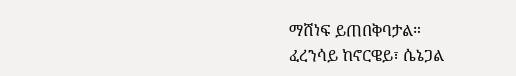ማሸነፍ ይጠበቅባታል።
ፈረንሳይ ከኖርዌይ፣ ሴኔጋል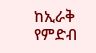ከኢራቅ የምድብ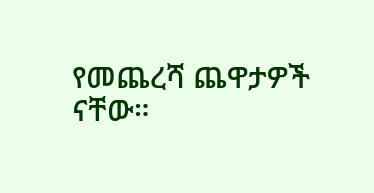የመጨረሻ ጨዋታዎች ናቸው።